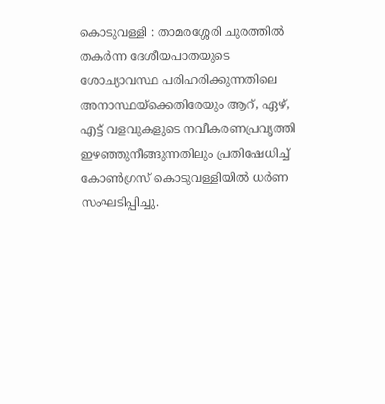കൊടുവള്ളി : താമരശ്ശേരി ചുരത്തിൽ തകർന്ന ദേശീയപാതയുടെ ശോച്യാവസ്ഥ പരിഹരിക്കുന്നതിലെ അനാസ്ഥയ്ക്കെതിരേയും ആറ്, ഏഴ്, എട്ട് വളവുകളുടെ നവീകരണപ്രവൃത്തി ഇഴഞ്ഞുനീങ്ങുന്നതിലും പ്രതിഷേധിച്ച് കോൺഗ്രസ് കൊടുവള്ളിയിൽ ധർണ സംഘടിപ്പിച്ചു.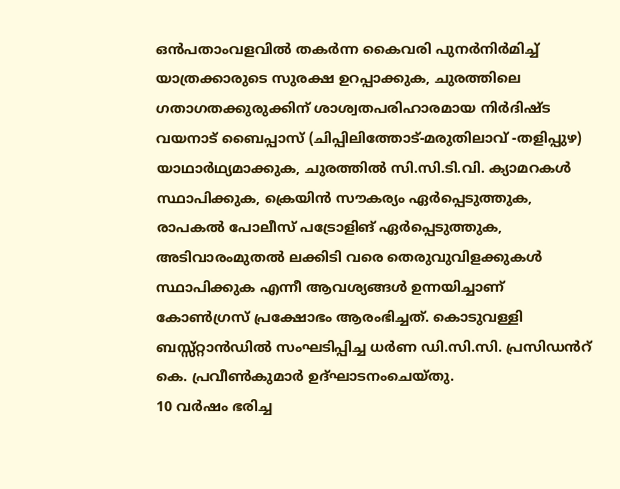ഒൻപതാംവളവിൽ തകർന്ന കൈവരി പുനർനിർമിച്ച് യാത്രക്കാരുടെ സുരക്ഷ ഉറപ്പാക്കുക, ചുരത്തിലെ ഗതാഗതക്കുരുക്കിന് ശാശ്വതപരിഹാരമായ നിർദിഷ്ട വയനാട് ബൈപ്പാസ് (ചിപ്പിലിത്തോട്-മരുതിലാവ് -തളിപ്പുഴ) യാഥാർഥ്യമാക്കുക, ചുരത്തിൽ സി.സി.ടി.വി. ക്യാമറകൾ സ്ഥാപിക്കുക, ക്രെയിൻ സൗകര്യം ഏർപ്പെടുത്തുക, രാപകൽ പോലീസ് പട്രോളിങ് ഏർപ്പെടുത്തുക, അടിവാരംമുതൽ ലക്കിടി വരെ തെരുവുവിളക്കുകൾ സ്ഥാപിക്കുക എന്നീ ആവശ്യങ്ങൾ ഉന്നയിച്ചാണ് കോൺഗ്രസ് പ്രക്ഷോഭം ആരംഭിച്ചത്. കൊടുവള്ളി ബസ്സ്റ്റാൻഡിൽ സംഘടിപ്പിച്ച ധർണ ഡി.സി.സി. പ്രസിഡൻറ് കെ. പ്രവീൺകുമാർ ഉദ്ഘാടനംചെയ്തു.
10 വർഷം ഭരിച്ച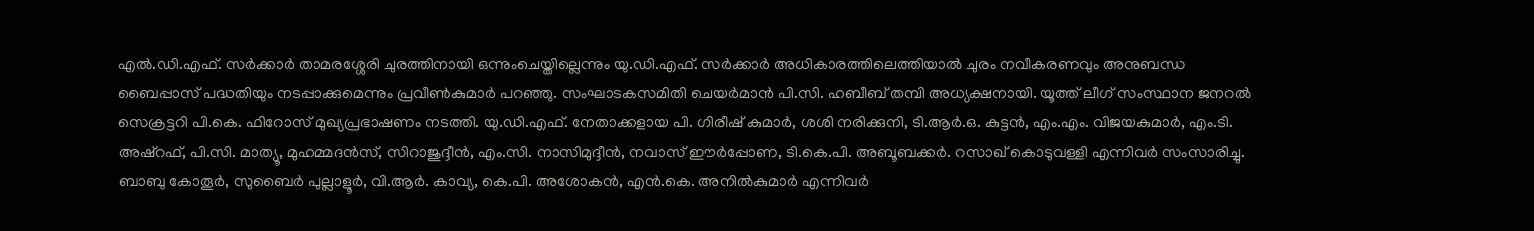എൽ.ഡി.എഫ്. സർക്കാർ താമരശ്ശേരി ചുരത്തിനായി ഒന്നുംചെയ്തില്ലെന്നും യു.ഡി.എഫ്. സർക്കാർ അധികാരത്തിലെത്തിയാൽ ചുരം നവീകരണവും അനുബന്ധ ബൈപ്പാസ് പദ്ധതിയും നടപ്പാക്കുമെന്നും പ്രവീൺകുമാർ പറഞ്ഞു. സംഘാടകസമിതി ചെയർമാൻ പി.സി. ഹബീബ് തമ്പി അധ്യക്ഷനായി. യൂത്ത് ലീഗ് സംസ്ഥാന ജനറൽ സെക്രട്ടറി പി.കെ. ഫിറോസ് മുഖ്യപ്രഭാഷണം നടത്തി. യു.ഡി.എഫ്. നേതാക്കളായ പി. ഗിരീഷ് കുമാർ, ശശി നരിക്കുനി, ടി.ആർ.ഒ. കുട്ടൻ, എം.എം. വിജയകുമാർ, എം.ടി. അഷ്റഫ്, പി.സി. മാത്യൂ, മുഹമ്മദൻസ്, സിറാജുദ്ദീൻ, എം.സി. നാസിമുദ്ദീൻ, നവാസ് ഈർപ്പോണ, ടി.കെ.പി. അബൂബക്കർ. റസാഖ് കൊടുവള്ളി എന്നിവർ സംസാരിച്ചു. ബാബു കോതൂർ, സുബൈർ പുല്ലാളൂർ, വി.ആർ. കാവ്യ, കെ.പി. അശോകൻ, എൻ.കെ. അനിൽകുമാർ എന്നിവർ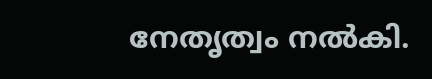നേതൃത്വം നൽകി.